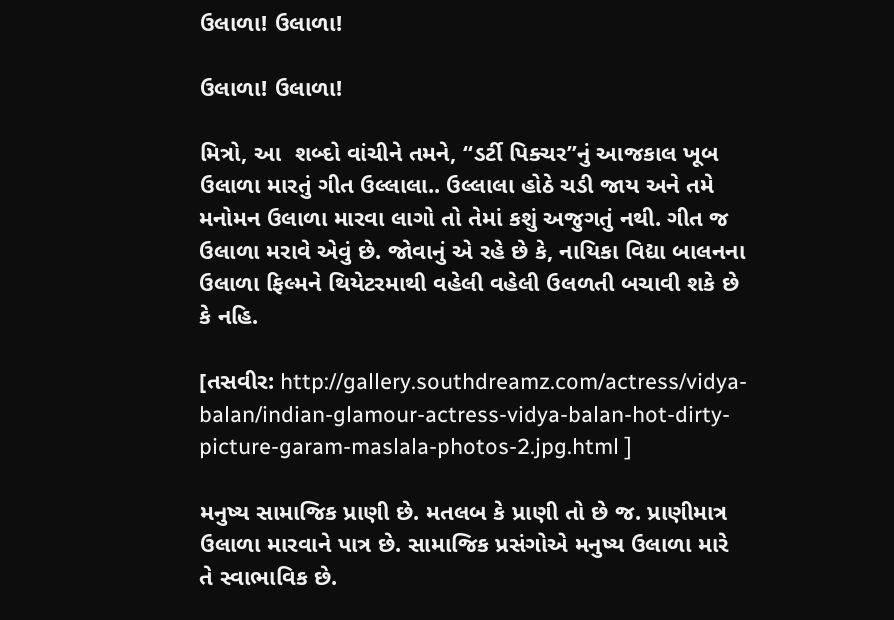ઉલાળા! ઉલાળા!

ઉલાળા! ઉલાળા!

મિત્રો, આ  શબ્દો વાંચીને તમને, “ડર્ટી પિક્ચર”નું આજકાલ ખૂબ ઉલાળા મારતું ગીત ઉલ્લાલા.. ઉલ્લાલા હોઠે ચડી જાય અને તમે મનોમન ઉલાળા મારવા લાગો તો તેમાં કશું અજુગતું નથી. ગીત જ  ઉલાળા મરાવે એવું છે. જોવાનું એ રહે છે કે, નાયિકા વિદ્યા બાલનના ઉલાળા ફિલ્મને થિયેટરમાથી વહેલી વહેલી ઉલળતી બચાવી શકે છે કે નહિ.

[તસવીર: http://gallery.southdreamz.com/actress/vidya-balan/indian-glamour-actress-vidya-balan-hot-dirty-picture-garam-maslala-photos-2.jpg.html ]

મનુષ્ય સામાજિક પ્રાણી છે. મતલબ કે પ્રાણી તો છે જ. પ્રાણીમાત્ર ઉલાળા મારવાને પાત્ર છે. સામાજિક પ્રસંગોએ મનુષ્ય ઉલાળા મારે તે સ્વાભાવિક છે.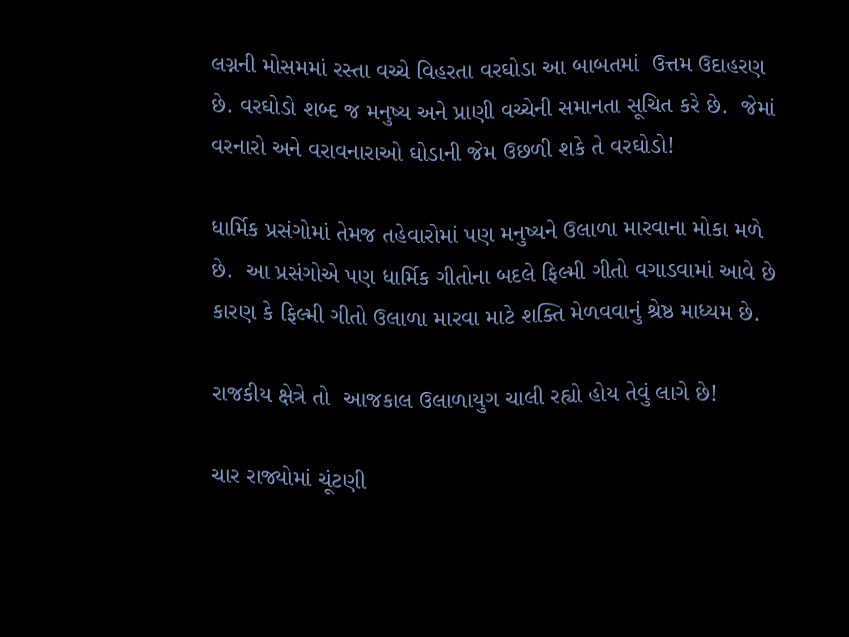લગ્નની મોસમમાં રસ્તા વચ્ચે વિહરતા વરઘોડા આ બાબતમાં  ઉત્તમ ઉદાહરણ છે. વરઘોડો શબ્દ જ મનુષ્ય અને પ્રાણી વચ્ચેની સમાનતા સૂચિત કરે છે.  જેમાં વરનારો અને વરાવનારાઓ ઘોડાની જેમ ઉછળી શકે તે વરઘોડો!

ધાર્મિક પ્રસંગોમાં તેમજ તહેવારોમાં પણ મનુષ્યને ઉલાળા મારવાના મોકા મળે છે.  આ પ્રસંગોએ પણ ધાર્મિક ગીતોના બદલે ફિલ્મી ગીતો વગાડવામાં આવે છે કારણ કે ફિલ્મી ગીતો ઉલાળા મારવા માટે શક્તિ મેળવવાનું શ્રેષ્ઠ માધ્યમ છે.

રાજકીય ક્ષેત્રે તો  આજકાલ ઉલાળાયુગ ચાલી રહ્યો હોય તેવું લાગે છે!

ચાર રાજ્યોમાં ચૂંટણી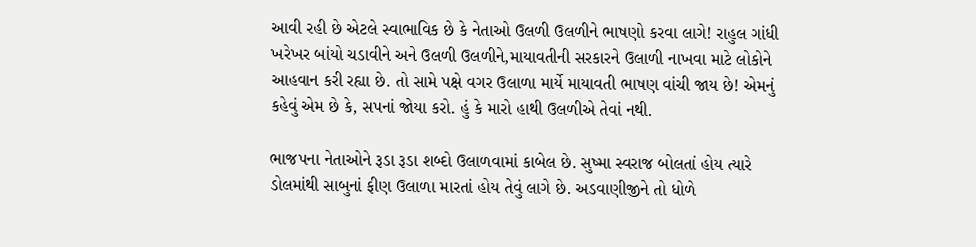આવી રહી છે એટલે સ્વાભાવિક છે કે નેતાઓ ઉલળી ઉલળીને ભાષણો કરવા લાગે! રાહુલ ગાંધી ખરેખર બાંયો ચડાવીને અને ઉલળી ઉલળીને,માયાવતીની સરકારને ઉલાળી નાખવા માટે લોકોને આહવાન કરી રહ્યા છે. તો સામે પક્ષે વગર ઉલાળા માર્યે માયાવતી ભાષણ વાંચી જાય છે! એમનું કહેવું એમ છે કે, સપનાં જોયા કરો. હું કે મારો હાથી ઉલળીએ તેવાં નથી.

ભાજપના નેતાઓને રૂડા રૂડા શબ્દો ઉલાળવામાં કાબેલ છે. સુષ્મા સ્વરાજ બોલતાં હોય ત્યારે ડોલમાંથી સાબુનાં ફીણ ઉલાળા મારતાં હોય તેવું લાગે છે. અડવાણીજીને તો ધોળે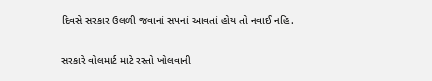દિવસે સરકાર ઉલળી જવાનાં સપનાં આવતાં હોય તો નવાઈ નહિ.

સરકારે વોલમાર્ટ માટે રસ્તો ખોલવાની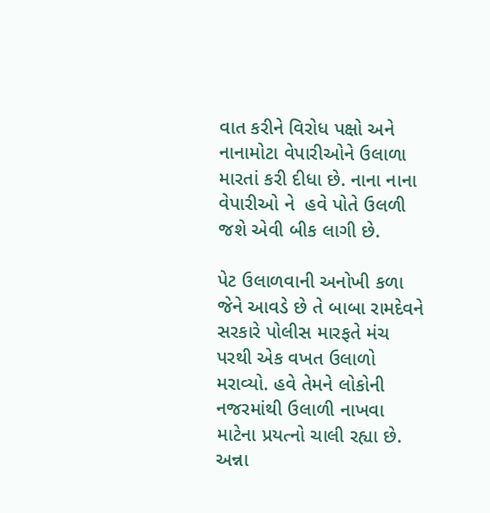વાત કરીને વિરોધ પક્ષો અને નાનામોટા વેપારીઓને ઉલાળા મારતાં કરી દીધા છે. નાના નાના વેપારીઓ ને  હવે પોતે ઉલળી  જશે એવી બીક લાગી છે.

પેટ ઉલાળવાની અનોખી કળા જેને આવડે છે તે બાબા રામદેવને સરકારે પોલીસ મારફતે મંચ પરથી એક વખત ઉલાળો મરાવ્યો. હવે તેમને લોકોની નજરમાંથી ઉલાળી નાખવા માટેના પ્રયત્નો ચાલી રહ્યા છે. અન્ના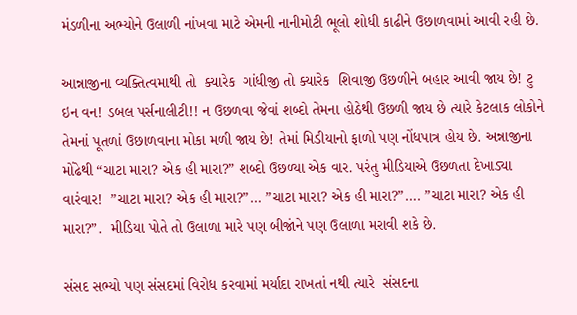મંડળીના અભ્યોને ઉલાળી નાંખવા માટે એમની નાનીમોટી ભૂલો શોધી કાઢીને ઉછાળવામાં આવી રહી છે.

આન્નાજીના વ્યક્તિત્વમાથી તો  ક્યારેક  ગાંધીજી તો ક્યારેક  શિવાજી ઉછળીને બહાર આવી જાય છે! ટુ ઇન વન! ડબલ પર્સનાલીટી!! ન ઉછળવા જેવાં શબ્દો તેમના હોઠેથી ઉછળી જાય છે ત્યારે કેટલાક લોકોને તેમનાં પૂતળાં ઉછાળવાના મોકા મળી જાય છે! તેમાં મિડીયાનો ફાળો પણ નોંધપાત્ર હોય છે. અન્નાજીના મોંઢેથી “ચાટા મારા? એક હી મારા?” શબ્દો ઉછળ્યા એક વાર. પરંતુ મીડિયાએ ઉછળતા દેખાડ્યા વારંવાર!  ”ચાટા મારા? એક હી મારા?”… ”ચાટા મારા? એક હી મારા?”…. ”ચાટા મારા? એક હી મારા?”.  મીડિયા પોતે તો ઉલાળા મારે પણ બીજાંને પણ ઉલાળા મરાવી શકે છે.

સંસદ સભ્યો પણ સંસદમાં વિરોધ કરવામાં મર્યાદા રાખતાં નથી ત્યારે  સંસદના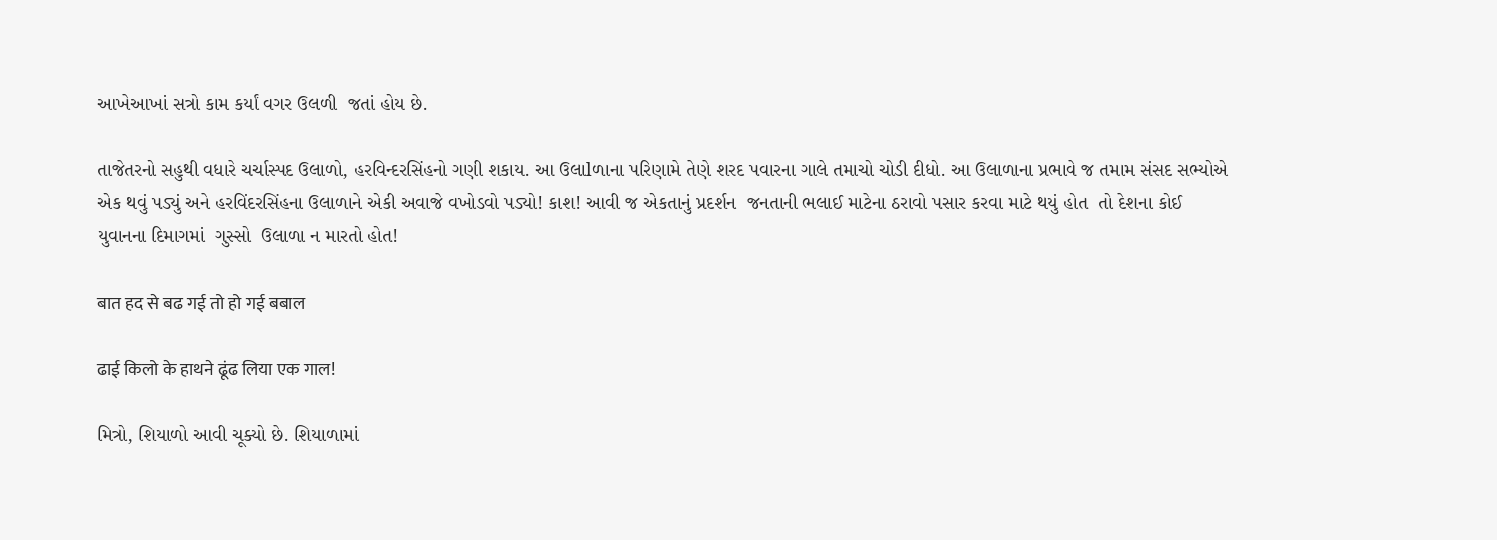આખેઆખાં સત્રો કામ કર્યાં વગર ઉલળી  જતાં હોય છે.

તાજેતરનો સહુથી વધારે ચર્ચાસ્પદ ઉલાળો, હરવિન્દરસિંહનો ગણી શકાય. આ ઉલાlળાના પરિણામે તેણે શરદ પવારના ગાલે તમાચો ચોડી દીધો. આ ઉલાળાના પ્રભાવે જ તમામ સંસદ સભ્યોએ એક થવું પડ્યું અને હરવિંદરસિંહના ઉલાળાને એકી અવાજે વખોડવો પડ્યો! કાશ! આવી જ એકતાનું પ્રદર્શન  જનતાની ભલાઈ માટેના ઠરાવો પસાર કરવા માટે થયું હોત  તો દેશના કોઈ યુવાનના દિમાગમાં  ગુસ્સો  ઉલાળા ન મારતો હોત!

बात हद से बढ गई तो हो गई बबाल

ढाई किलो के हाथने ढूंढ लिया एक गाल!

મિત્રો, શિયાળો આવી ચૂક્યો છે. શિયાળામાં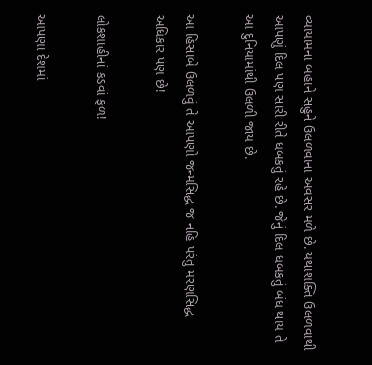વ્યાયામના બહાને સહુને ઉલળવાના અવસર મળે છે. યથાશક્તિ ઉલળવાથી આપણું દિલ પણ સારી રીતે ધબકતું રહે છે. જેનું દિલ ધબકતું બંધ થાય તે આ દુનિયામાંથી ઉલળી જાય છે.

આ હિસાબે ઉલળવું તે આપણો જન્મસિદ્ધ જ નહિ પરંતુ મરણસિદ્ધ અધિકાર પણ છે!

લોકશાહીનાં કડવાં ફળ!

આપણા દેશમાં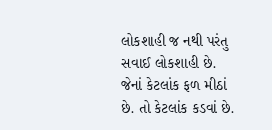લોકશાહી જ નથી પરંતુ સવાઈ લોકશાહી છે.  જેનાં કેટલાંક ફળ મીઠાં છે. તો કેટલાંક કડવાં છે.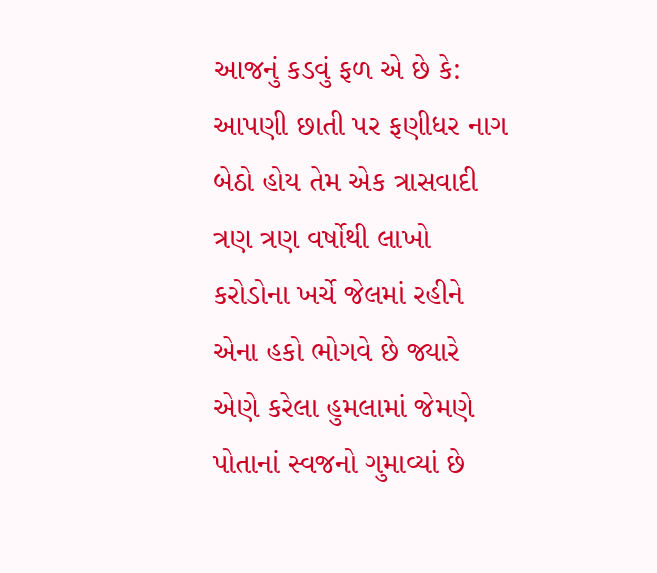આજનું કડવું ફળ એ છે કે:  આપણી છાતી પર ફણીધર નાગ બેઠો હોય તેમ એક ત્રાસવાદી ત્રણ ત્રણ વર્ષોથી લાખો કરોડોના ખર્ચે જેલમાં રહીને એના હકો ભોગવે છે જ્યારે એણે કરેલા હુમલામાં જેમણે પોતાનાં સ્વજનો ગુમાવ્યાં છે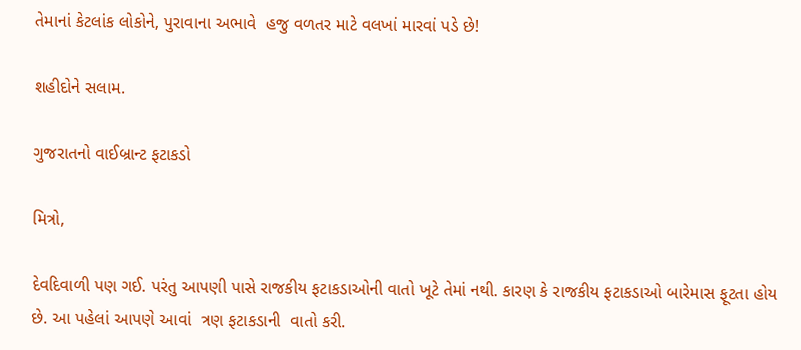તેમાનાં કેટલાંક લોકોને, પુરાવાના અભાવે  હજુ વળતર માટે વલખાં મારવાં પડે છે!

શહીદોને સલામ.

ગુજરાતનો વાઈબ્રાન્ટ ફટાકડો

મિત્રો,

દેવદિવાળી પણ ગઈ. પરંતુ આપણી પાસે રાજકીય ફટાકડાઓની વાતો ખૂટે તેમાં નથી. કારણ કે રાજકીય ફટાકડાઓ બારેમાસ ફૂટતા હોય છે. આ પહેલાં આપણે આવાં  ત્રણ ફટાકડાની  વાતો કરી.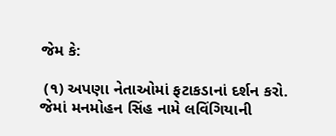જેમ કે:

 (૧) અપણા નેતાઓમાં ફટાકડાનાં દર્શન કરો.  જેમાં મનમોહન સિંહ નામે લવિંગિયાની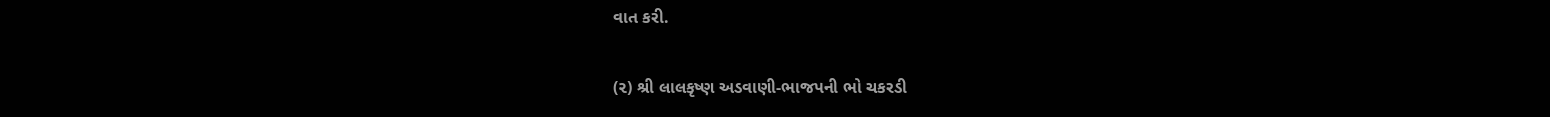વાત કરી.

(૨) શ્રી લાલકૃષ્ણ અડવાણી-ભાજપની ભો ચકરડી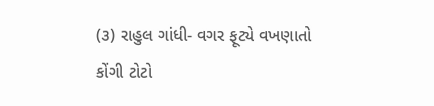(૩) રાહુલ ગાંધી- વગર ફૂટ્યે વખણાતો કોંગી ટોટો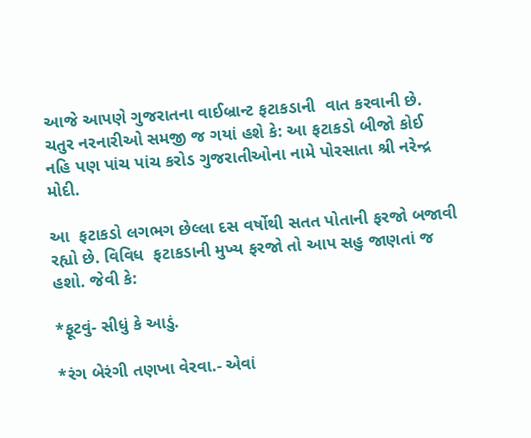આજે આપણે ગુજરાતના વાઈબ્રાન્ટ ફટાકડાની  વાત કરવાની છે.  ચતુર નરનારીઓ સમજી જ ગયાં હશે કે: આ ફટાકડો બીજો કોઈ નહિ પણ પાંચ પાંચ કરોડ ગુજરાતીઓના નામે પોરસાતા શ્રી નરેન્દ્ર મોદી.

આ  ફટાકડો લગભગ છેલ્લા દસ વર્ષોથી સતત પોતાની ફરજો બજાવી રહ્યો છે. વિવિધ  ફટાકડાની મુખ્ય ફરજો તો આપ સહુ જાણતાં જ હશો. જેવી કે:

*ફૂટવું- સીધું કે આડું.

*રંગ બેરંગી તણખા વેરવા.- એવાં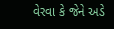વેરવા કે જેને અડે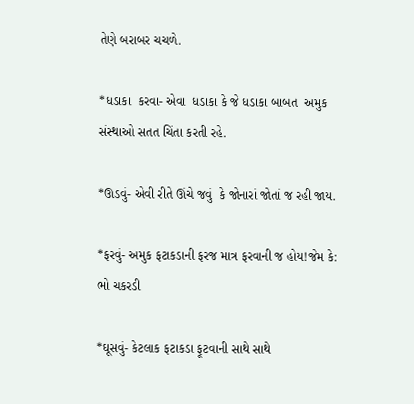તેણે બરાબર ચચળે.

*ધડાકા  કરવા- એવા  ધડાકા કે જે ધડાકા બાબત  અમુક સંસ્થાઓ સતત ચિંતા કરતી રહે.

*ઊડવું- એવી રીતે ઊંચે જવું  કે જોનારાં જોતાં જ રહી જાય.

*ફરવું- અમુક ફટાકડાની ફરજ માત્ર ફરવાની જ હોય!જેમ કે: ભો ચકરડી

*ઘૂસવું- કેટલાક ફટાકડા ફૂટવાની સાથે સાથે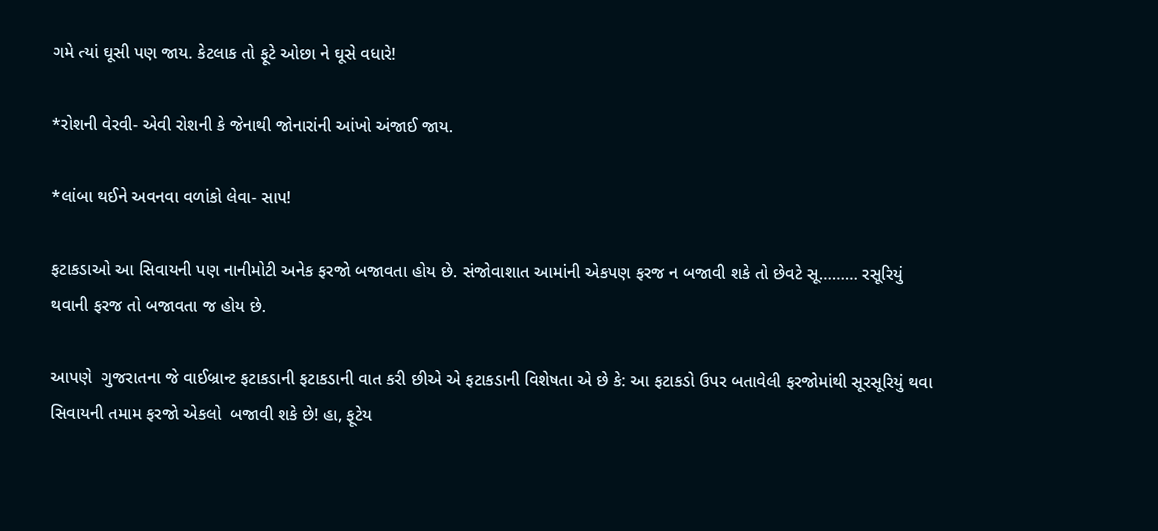ગમે ત્યાં ઘૂસી પણ જાય. કેટલાક તો ફૂટે ઓછા ને ઘૂસે વધારે!

*રોશની વેરવી- એવી રોશની કે જેનાથી જોનારાંની આંખો અંજાઈ જાય.

*લાંબા થઈને અવનવા વળાંકો લેવા- સાપ!

ફટાકડાઓ આ સિવાયની પણ નાનીમોટી અનેક ફરજો બજાવતા હોય છે. સંજોવાશાત આમાંની એકપણ ફરજ ન બજાવી શકે તો છેવટે સૂ……… રસૂરિયું થવાની ફરજ તો બજાવતા જ હોય છે.

આપણે  ગુજરાતના જે વાઈબ્રાન્ટ ફટાકડાની ફટાકડાની વાત કરી છીએ એ ફટાકડાની વિશેષતા એ છે કે: આ ફટાકડો ઉપર બતાવેલી ફરજોમાંથી સૂરસૂરિયું થવા સિવાયની તમામ ફરજો એકલો  બજાવી શકે છે! હા, ફૂટેય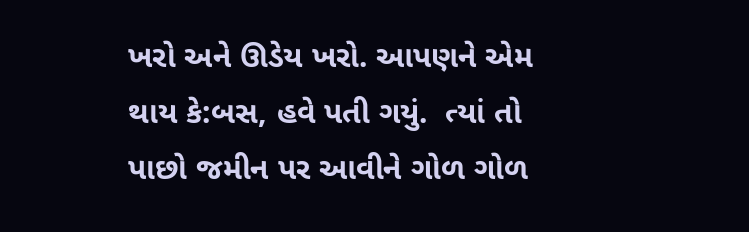ખરો અને ઊડેય ખરો. આપણને એમ થાય કે:બસ, હવે પતી ગયું.  ત્યાં તો પાછો જમીન પર આવીને ગોળ ગોળ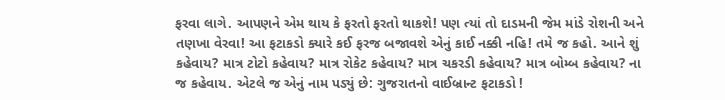ફરવા લાગે. આપણને એમ થાય કે ફરતો ફરતો થાકશે! પણ ત્યાં તો દાડમની જેમ માંડે રોશની અને તણખા વેરવા! આ ફટાકડો ક્યારે કઈ ફરજ બજાવશે એનું કાઈ નક્કી નહિ! તમે જ કહો. આને શું કહેવાય? માત્ર ટોટો કહેવાય? માત્ર રોકેટ કહેવાય? માત્ર ચકરડી કહેવાય? માત્ર બોમ્બ કહેવાય? ના જ કહેવાય. એટલે જ એનું નામ પડ્યું છે: ગુજરાતનો વાઈબ્રાન્ટ ફટાકડો !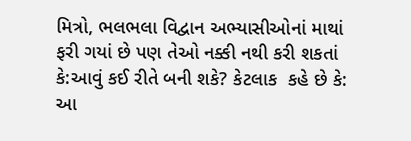મિત્રો, ભલભલા વિદ્વાન અભ્યાસીઓનાં માથાં ફરી ગયાં છે પણ તેઓ નક્કી નથી કરી શકતાં કે:આવું કઈ રીતે બની શકે? કેટલાક  કહે છે કે: આ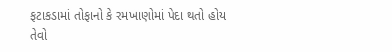ફટાકડામાં તોફાનો કે રમખાણોમાં પેદા થતો હોય તેવો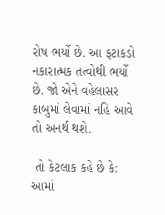રોષ ભર્યો છે. આ ફટાકડો નકારાત્મક તત્વોથી ભર્યો છે. જો એને વહેલાસર કાબુમાં લેવામાં નહિ આવે તો અનર્થ થશે.

 તો કેટલાક કહે છે કે: આમાં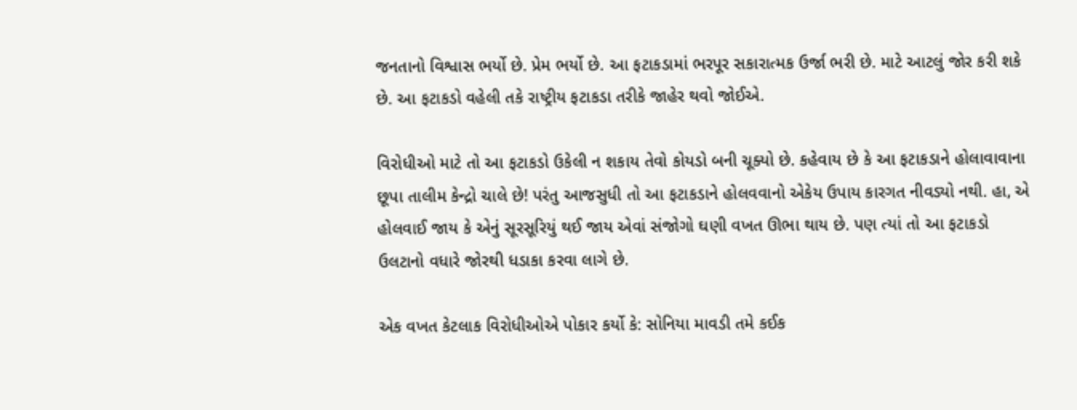જનતાનો વિશ્વાસ ભર્યો છે. પ્રેમ ભર્યો છે. આ ફટાકડામાં ભરપૂર સકારાત્મક ઉર્જા ભરી છે. માટે આટલું જોર કરી શકે છે. આ ફટાકડો વહેલી તકે રાષ્ટ્રીય ફટાકડા તરીકે જાહેર થવો જોઈએ.

વિરોધીઓ માટે તો આ ફટાકડો ઉકેલી ન શકાય તેવો કોયડો બની ચૂક્યો છે. કહેવાય છે કે આ ફટાકડાને હોલાવાવાના છૂપા તાલીમ કેન્દ્રો ચાલે છે! પરંતુ આજસુધી તો આ ફટાકડાને હોલવવાનો એકેય ઉપાય કારગત નીવડ્યો નથી. હા, એ હોલવાઈ જાય કે એનું સૂરસૂરિયું થઈ જાય એવાં સંજોગો ઘણી વખત ઊભા થાય છે. પણ ત્યાં તો આ ફટાકડો ઉલટાનો વધારે જોરથી ધડાકા કરવા લાગે છે.

એક વખત કેટલાક વિરોધીઓએ પોકાર કર્યો કે: સોનિયા માવડી તમે કઈક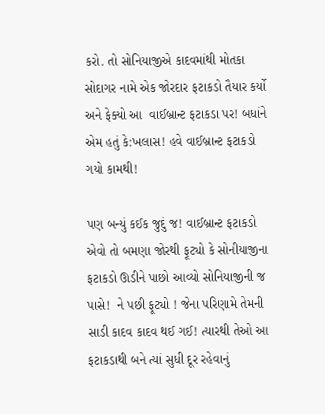કરો. તો સોનિયાજીએ કાદવમાંથી મોતકા સોદાગર નામે એક જોરદાર ફટાકડો તૈયાર કર્યો અને ફેક્યો આ  વાઈબ્રાન્ટ ફટાકડા પર! બધાંને એમ હતું કે:ખલાસ! હવે વાઈબ્રાન્ટ ફટાકડો ગયો કામથી!

પણ બન્યું કઈક જુદું જ! વાઈબ્રાન્ટ ફટાકડો એવો તો બમણા જોરથી ફૂટ્યો કે સોનીયાજીના ફટાકડો ઊડીને પાછો આવ્યો સોનિયાજીની જ પાસે!  ને પછી ફૂટ્યો ! જેના પરિણામે તેમની સાડી કાદવ કાદવ થઈ ગઈ! ત્યારથી તેઓ આ ફટાકડાથી બને ત્યાં સુધી દૂર રહેવાનું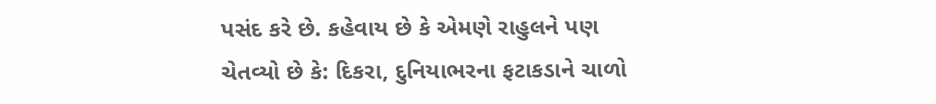પસંદ કરે છે. કહેવાય છે કે એમણે રાહુલને પણ ચેતવ્યો છે કે: દિકરા, દુનિયાભરના ફટાકડાને ચાળો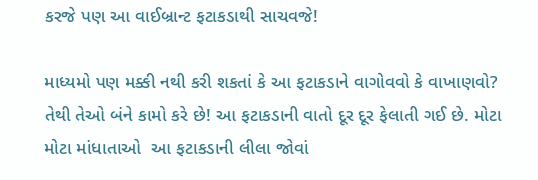કરજે પણ આ વાઈબ્રાન્ટ ફટાકડાથી સાચવજે!

માધ્યમો પણ મક્કી નથી કરી શકતાં કે આ ફટાકડાને વાગોવવો કે વાખાણવો?  તેથી તેઓ બંને કામો કરે છે! આ ફટાકડાની વાતો દૂર દૂર ફેલાતી ગઈ છે. મોટા મોટા માંધાતાઓ  આ ફટાકડાની લીલા જોવાં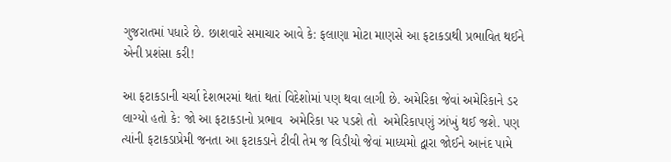ગુજરાતમાં પધારે છે. છાશવારે સમાચાર આવે કે: ફલાણા મોટા માણસે આ ફટાકડાથી પ્રભાવિત થઈને એની પ્રશંસા કરી!

આ ફટાકડાની ચર્ચા દેશભરમાં થતાં થતાં વિદેશોમાં પણ થવા લાગી છે. અમેરિકા જેવાં અમેરિકાને ડર લાગ્યો હતો કે: જો આ ફટાકડાનો પ્રભાવ  અમેરિકા પર પડશે તો  અમેરિકાપણું ઝાંખું થઈ જશે. પણ  ત્યાંની ફટાકડાપ્રેમી જનતા આ ફટાકડાને ટીવી તેમ જ વિડીયો જેવાં માધ્યમો દ્વારા જોઈને આનંદ પામે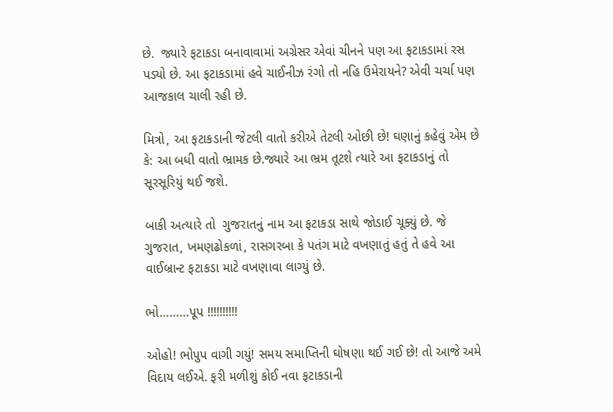છે.  જ્યારે ફટાકડા બનાવાવામાં અગ્રેસર એવાં ચીનને પણ આ ફટાકડામાં રસ પડ્યો છે. આ ફટાકડામાં હવે ચાઈનીઝ રંગો તો નહિ ઉમેરાયને? એવી ચર્ચા પણ આજકાલ ચાલી રહી છે.

મિત્રો, આ ફટાકડાની જેટલી વાતો કરીએ તેટલી ઓછી છે! ઘણાનું કહેવું એમ છે કે: આ બધી વાતો ભ્રામક છે.જ્યારે આ ભ્રમ તૂટશે ત્યારે આ ફટાકડાનું તો  સૂરસૂરિયું થઈ જશે.

બાકી અત્યારે તો  ગુજરાતનું નામ આ ફટાકડા સાથે જોડાઈ ચૂક્યું છે. જે ગુજરાત, ખમણઢોકળાં, રાસગરબા કે પતંગ માટે વખણાતું હતું તે હવે આ વાઈબ્રાન્ટ ફટાકડા માટે વખણાવા લાગ્યું છે.

ભો………પૂપ !!!!!!!!!!

ઓહો! ભોપુપ વાગી ગયું! સમય સમાપ્તિની ઘોષણા થઈ ગઈ છે! તો આજે અમે વિદાય લઈએ. ફરી મળીશું કોઈ નવા ફટાકડાની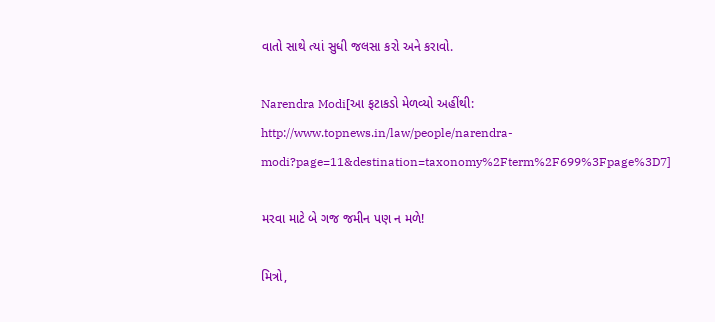વાતો સાથે ત્યાં સુધી જલસા કરો અને કરાવો.

Narendra Modi[આ ફટાકડો મેળવ્યો અહીંથી: http://www.topnews.in/law/people/narendra-modi?page=11&destination=taxonomy%2Fterm%2F699%3Fpage%3D7]

મરવા માટે બે ગજ જમીન પણ ન મળે!

મિત્રો,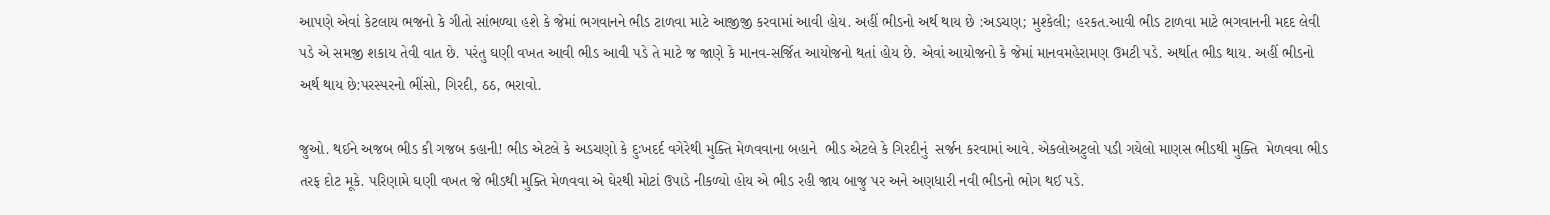આપણે એવાં કેટલાય ભજનો કે ગીતો સાંભળ્યા હશે કે જેમાં ભગવાનને ભીડ ટાળવા માટે આજીજી કરવામાં આવી હોય. અહીં ભીડનો અર્થ થાય છે :અડચણ; મુશ્કેલી; હરકત.આવી ભીડ ટાળવા માટે ભગવાનની મદદ લેવી પડે એ સમજી શકાય તેવી વાત છે. પરંતુ ઘણી વખત આવી ભીડ આવી પડે તે માટે જ જાણે કે માનવ-સર્જિત આયોજનો થતાં હોય છે. એવાં આયોજનો કે જેમાં માનવમહેરામણ ઉમટી પડે. અર્થાત ભીડ થાય. અહીં ભીડનો અર્થ થાય છે:પરસ્પરનો ભીંસો, ગિરદી, ઠઠ, ભરાવો.

જુઓ. થઈને અજબ ભીડ કી ગજબ કહાની! ભીડ એટલે કે અડચણો કે દુઃખદર્દ વગેરેથી મુક્તિ મેળવવાના બહાને  ભીડ એટલે કે ગિરદીનું  સર્જન કરવામાં આવે. એકલોઅટુલો પડી ગયેલો માણસ ભીડથી મુક્તિ  મેળવવા ભીડ તરફ દોટ મૂકે. પરિણામે ઘણી વખત જે ભીડથી મુક્તિ મેળવવા એ ઘેરથી મોટાં ઉપાડે નીકળ્યો હોય એ ભીડ રહી જાય બાજુ પર અને અણધારી નવી ભીડનો ભોગ થઈ પડે.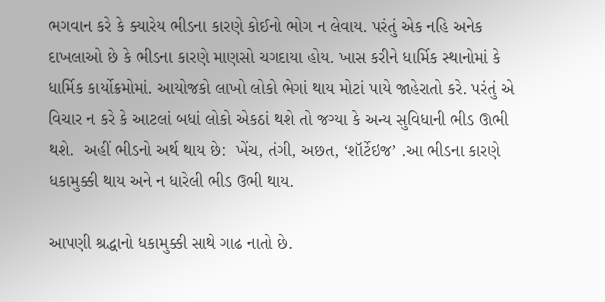ભગવાન કરે કે ક્યારેય ભીડના કારણે કોઈનો ભોગ ન લેવાય. પરંતું એક નહિ અનેક દાખલાઓ છે કે ભીડના કારણે માણસો ચગદાયા હોય. ખાસ કરીને ધાર્મિક સ્થાનોમાં કે ધાર્મિક કાર્યોક્રમોમાં. આયોજકો લાખો લોકો ભેગાં થાય મોટાં પાયે જાહેરાતો કરે. પરંતું એ વિચાર ન કરે કે આટલાં બધાં લોકો એકઠાં થશે તો જગ્યા કે અન્ય સુવિધાની ભીડ ઊભી થશે.  અહીં ભીડનો અર્થ થાય છે:  ખેંચ, તંગી, અછત, ‘શૉર્ટેઇજ’ .આ ભીડના કારણે ધકામુક્કી થાય અને ન ધારેલી ભીડ ઉભી થાય.

આપણી શ્રદ્ધાનો ધકામુક્કી સાથે ગાઢ નાતો છે.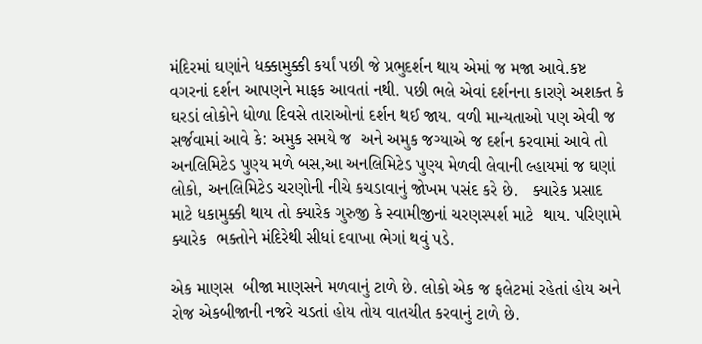મંદિરમાં ઘણાંને ધક્કામુક્કી કર્યાં પછી જે પ્રભુદર્શન થાય એમાં જ મજા આવે.કષ્ટ વગરનાં દર્શન આપણને માફક આવતાં નથી. પછી ભલે એવાં દર્શનના કારણે અશક્ત કે ઘરડાં લોકોને ધોળા દિવસે તારાઓનાં દર્શન થઈ જાય. વળી માન્યતાઓ પણ એવી જ સર્જવામાં આવે કે: અમુક સમયે જ  અને અમુક જગ્યાએ જ દર્શન કરવામાં આવે તો અનલિમિટેડ પુણ્ય મળે બસ,આ અનલિમિટેડ પુણ્ય મેળવી લેવાની લ્હાયમાં જ ઘણાં લોકો, અનલિમિટેડ ચરણોની નીચે કચડાવાનું જોખમ પસંદ કરે છે.   ક્યારેક પ્રસાદ માટે ધકામુક્કી થાય તો ક્યારેક ગુરુજી કે સ્વામીજીનાં ચરણસ્પર્શ માટે  થાય. પરિણામે ક્યારેક  ભક્તોને મંદિરેથી સીધાં દવાખા ભેગાં થવું પડે.

એક માણસ  બીજા માણસને મળવાનું ટાળે છે. લોકો એક જ ફલેટમાં રહેતાં હોય અને રોજ એકબીજાની નજરે ચડતાં હોય તોય વાતચીત કરવાનું ટાળે છે.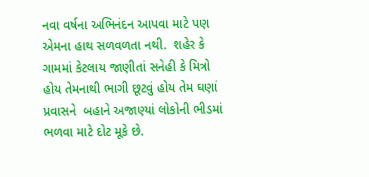નવા વર્ષના અભિનંદન આપવા માટે પણ એમના હાથ સળવળતા નથી.  શહેર કે ગામમાં કેટલાય જાણીતાં સનેહી કે મિત્રો હોય તેમનાથી ભાગી છૂટવું હોય તેમ ઘણાં પ્રવાસને  બહાને અજાણ્યાં લોકોની ભીડમાં ભળવા માટે દોટ મૂકે છે.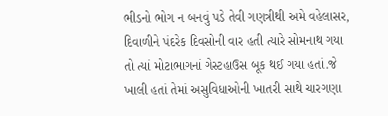ભીડનો ભોગ ન બનવું પડે તેવી ગણત્રીથી અમે વહેલાસર, દિવાળીને પંદરેક દિવસોની વાર હતી ત્યારે સોમનાથ ગયા તો ત્યાં મોટાભાગનાં ગેસ્ટહાઉસ બૂક થઈ ગયા હતાં.જે ખાલી હતાં તેમાં અસુવિધાઓની ખાતરી સાથે ચારગણા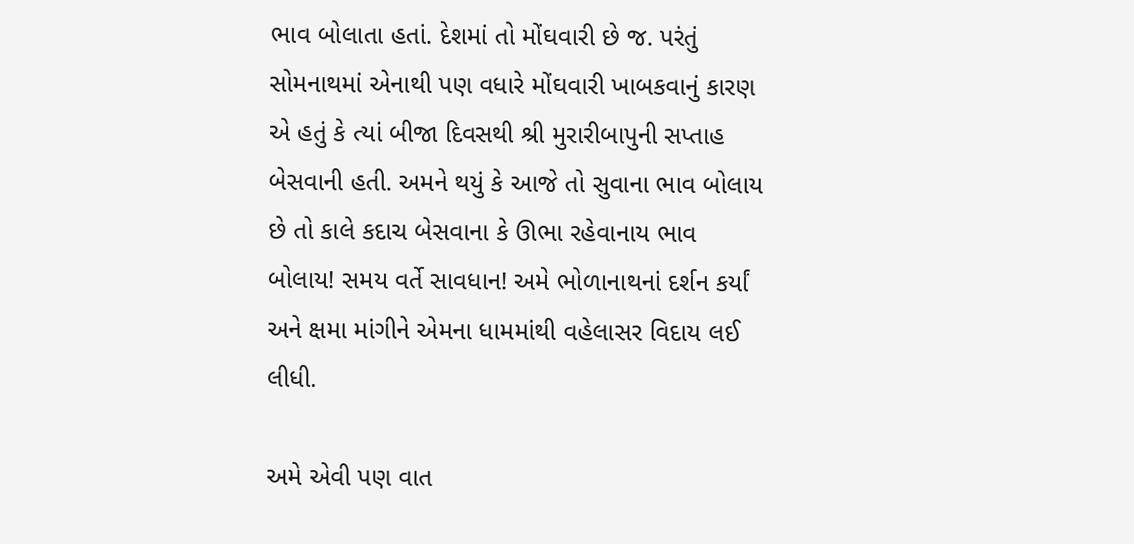ભાવ બોલાતા હતાં. દેશમાં તો મોંઘવારી છે જ. પરંતું સોમનાથમાં એનાથી પણ વધારે મોંઘવારી ખાબકવાનું કારણ એ હતું કે ત્યાં બીજા દિવસથી શ્રી મુરારીબાપુની સપ્તાહ બેસવાની હતી. અમને થયું કે આજે તો સુવાના ભાવ બોલાય છે તો કાલે કદાચ બેસવાના કે ઊભા રહેવાનાય ભાવ બોલાય! સમય વર્તે સાવધાન! અમે ભોળાનાથનાં દર્શન કર્યાં અને ક્ષમા માંગીને એમના ધામમાંથી વહેલાસર વિદાય લઈ લીધી.

અમે એવી પણ વાત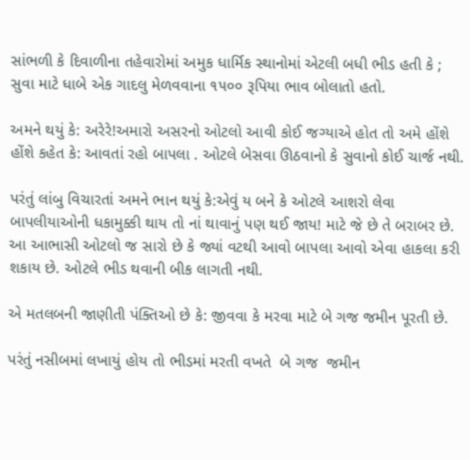સાંભળી કે દિવાળીના તહેવારોમાં અમુક ધાર્મિક સ્થાનોમાં એટલી બધી ભીડ હતી કે ; સુવા માટે ધાબે એક ગાદલુ મેળવવાના ૧૫૦૦ રૂપિયા ભાવ બોલાતો હતો.

અમને થયું કે: અરેરે!અમારો અસરનો ઓટલો આવી કોઈ જગ્યાએ હોત તો અમે હોંશે હોંશે કહેત કે: આવતાં રહો બાપલા . ઓટલે બેસવા ઊઠવાનો કે સુવાનો કોઈ ચાર્જ નથી.

પરંતું લાંબુ વિચારતાં અમને ભાન થયું કે:એવું ય બને કે ઓટલે આશરો લેવા બાપલીયાઓની ધકામુક્કી થાય તો નાં થાવાનું પણ થઈ જાય! માટે જે છે તે બરાબર છે. આ આભાસી ઓટલો જ સારો છે કે જ્યાં વટથી આવો બાપલા આવો એવા હાકલા કરી શકાય છે. ઓટલે ભીડ થવાની બીક લાગતી નથી.

એ મતલબની જાણીતી પંક્તિઓ છે કે: જીવવા કે મરવા માટે બે ગજ જમીન પૂરતી છે.

પરંતું નસીબમાં લખાયું હોય તો ભીડમાં મરતી વખતે  બે ગજ  જમીન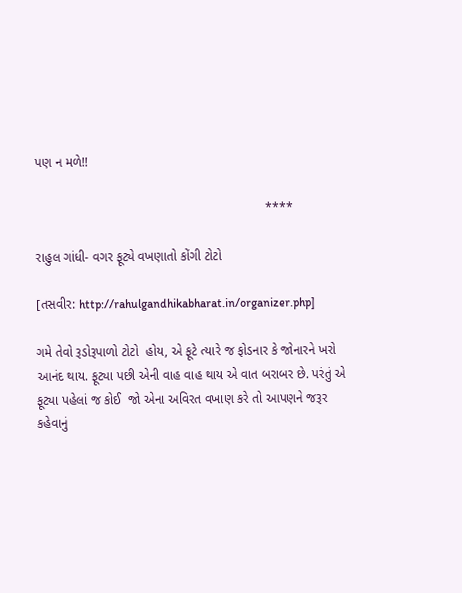પણ ન મળે!!

                                                                ****

રાહુલ ગાંધી- વગર ફૂટ્યે વખણાતો કોંગી ટોટો

[તસવીર: http://rahulgandhikabharat.in/organizer.php]

ગમે તેવો રૂડોરૂપાળો ટોટો  હોય, એ ફૂટે ત્યારે જ ફોડનાર કે જોનારને ખરો આનંદ થાય. ફૂટ્યા પછી એની વાહ વાહ થાય એ વાત બરાબર છે. પરંતું એ ફૂટ્યા પહેલાં જ કોઈ  જો એના અવિરત વખાણ કરે તો આપણને જરૂર કહેવાનું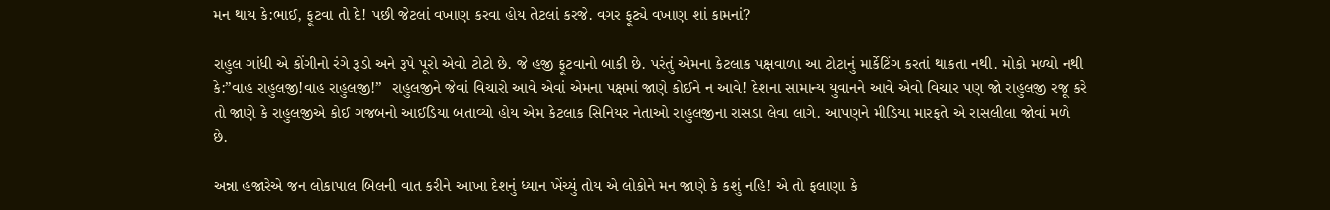મન થાય કે:ભાઈ, ફૂટવા તો દે! પછી જેટલાં વખાણ કરવા હોય તેટલાં કરજે. વગર ફૂટ્યે વખાણ શાં કામનાં?

રાહુલ ગાંધી એ કોંગીનો રંગે રૂડો અને રૂપે પૂરો એવો ટોટો છે. જે હજી ફૂટવાનો બાકી છે. પરંતું એમના કેટલાક પક્ષવાળા આ ટોટાનું માર્કેટિંગ કરતાં થાકતા નથી. મોકો મળ્યો નથી કે:”વાહ રાહુલજી!વાહ રાહુલજી!”  રાહુલજીને જેવાં વિચારો આવે એવાં એમના પક્ષમાં જાણે કોઈને ન આવે! દેશના સામાન્ય યુવાનને આવે એવો વિચાર પણ જો રાહુલજી રજૂ કરે તો જાણે કે રાહુલજીએ કોઈ ગજબનો આઈડિયા બતાવ્યો હોય એમ કેટલાક સિનિયર નેતાઓ રાહુલજીના રાસડા લેવા લાગે. આપણને મીડિયા મારફતે એ રાસલીલા જોવાં મળે છે.

અન્ના હજારેએ જન લોકાપાલ બિલની વાત કરીને આખા દેશનું ધ્યાન ખેંચ્યું તોય એ લોકોને મન જાણે કે કશું નહિ! એ તો ફલાણા કે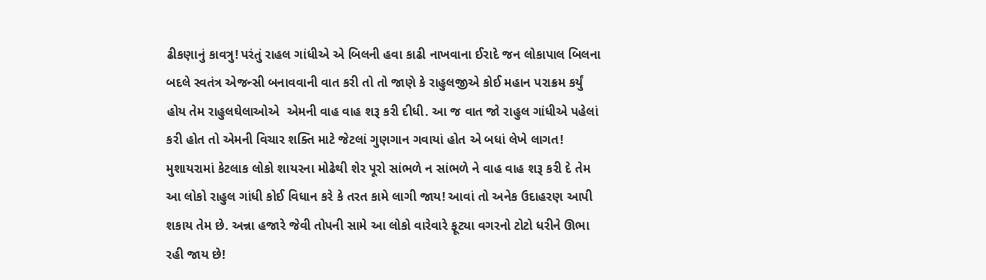ઢીકણાનું કાવત્રુ! પરંતું રાહલ ગાંધીએ એ બિલની હવા કાઢી નાખવાના ઈરાદે જન લોકાપાલ બિલના બદલે સ્વતંત્ર એજન્સી બનાવવાની વાત કરી તો તો જાણે કે રાહુલજીએ કોઈ મહાન પરાક્રમ કર્યું હોય તેમ રાહુલઘેલાઓએ  એમની વાહ વાહ શરૂ કરી દીધી. આ જ વાત જો રાહુલ ગાંધીએ પહેલાં કરી હોત તો એમની વિચાર શક્તિ માટે જેટલાં ગુણગાન ગવાયાં હોત એ બધાં લેખે લાગત! મુશાયરામાં કેટલાક લોકો શાયરના મોઢેથી શેર પૂરો સાંભળે ન સાંભળે ને વાહ વાહ શરૂ કરી દે તેમ આ લોકો રાહુલ ગાંધી કોઈ વિધાન કરે કે તરત કામે લાગી જાય! આવાં તો અનેક ઉદાહરણ આપી શકાય તેમ છે. અન્ના હજારે જેવી તોપની સામે આ લોકો વારેવારે ફૂટ્યા વગરનો ટોટો ધરીને ઊભા રહી જાય છે!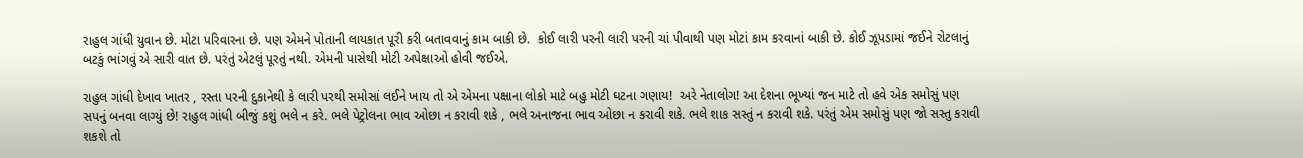રાહુલ ગાંધી યુવાન છે. મોટા પરિવારના છે. પણ એમને પોતાની લાયકાત પૂરી કરી બતાવવાનું કામ બાકી છે.  કોઈ લારી પરની લારી પરની ચાં પીવાથી પણ મોટાં કામ કરવાનાં બાકી છે. કોઈ ઝૂપડામાં જઈને રોટલાનું બટકું ભાંગવું એ સારી વાત છે. પરંતું એટલું પૂરતું નથી. એમની પાસેથી મોટી અપેક્ષાઓ હોવી જઈએ.

રાહુલ ગાંધી દેખાવ ખાતર , રસ્તા પરની દુકાનેથી કે લારી પરથી સમોસાં લઈને ખાય તો એ એમના પક્ષાના લોકો માટે બહુ મોટી ઘટના ગણાય!  અરે નેતાલોગ! આ દેશના ભૂખ્યાં જન માટે તો હવે એક સમોસું પણ સપનું બનવા લાગ્યું છે! રાહુલ ગાંધી બીજું કશું ભલે ન કરે. ભલે પેટ્રોલના ભાવ ઓછા ન કરાવી શકે , ભલે અનાજના ભાવ ઓછા ન કરાવી શકે. ભલે શાક સસ્તું ન કરાવી શકે. પરંતું એમ સમોસું પણ જો સસ્તુ કરાવી શકશે તો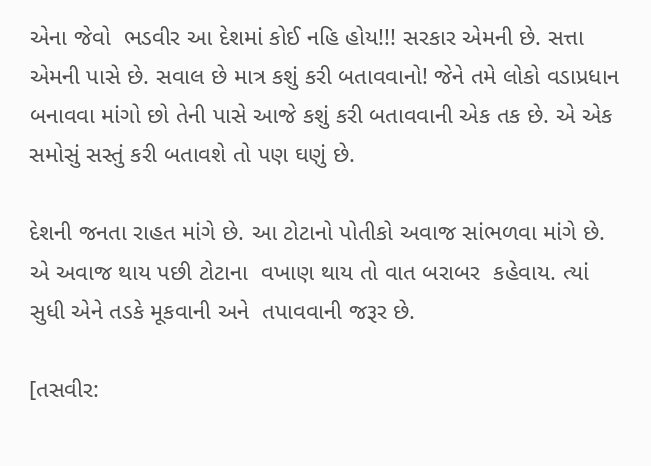એના જેવો  ભડવીર આ દેશમાં કોઈ નહિ હોય!!! સરકાર એમની છે. સત્તા એમની પાસે છે. સવાલ છે માત્ર કશું કરી બતાવવાનો! જેને તમે લોકો વડાપ્રધાન બનાવવા માંગો છો તેની પાસે આજે કશું કરી બતાવવાની એક તક છે. એ એક સમોસું સસ્તું કરી બતાવશે તો પણ ઘણું છે.

દેશની જનતા રાહત માંગે છે. આ ટોટાનો પોતીકો અવાજ સાંભળવા માંગે છે. એ અવાજ થાય પછી ટોટાના  વખાણ થાય તો વાત બરાબર  કહેવાય. ત્યાં સુધી એને તડકે મૂકવાની અને  તપાવવાની જરૂર છે.

[તસવીર: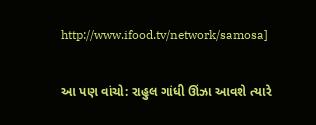http://www.ifood.tv/network/samosa]

આ પણ વાંચો: રાહુલ ગાંધી ઊંઝા આવશે ત્યારે